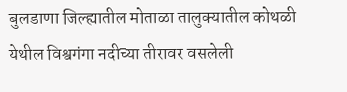बुलडाणा जिल्ह्यातील मोताळा तालुक्यातील कोथळी येथील विश्वगंगा नदीच्या तीरावर वसलेली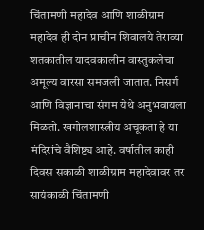चिंतामणी महादेव आणि शाळीग्राम महादेव ही दोन प्राचीन शिवालये तेराव्या शतकातील यादवकालीन वास्तुकलेचा अमूल्य वारसा समजली जातात. निसर्ग आणि विज्ञानाचा संगम येथे अनुभवायला मिळतो. खगोलशास्त्रीय अचूकता हे या मंदिरांचे वैशिष्ट्य आहे. वर्षातील काही दिवस सकाळी शाळीग्राम महादेवावर तर सायंकाळी चिंतामणी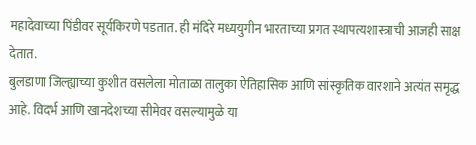महादेवाच्या पिंडीवर सूर्यकिरणे पडतात. ही मंदिरे मध्ययुगीन भारताच्या प्रगत स्थापत्यशास्त्राची आजही साक्ष देतात.
बुलडाणा जिल्ह्याच्या कुशीत वसलेला मोताळा तालुका ऐतिहासिक आणि सांस्कृतिक वारशाने अत्यंत समृद्ध आहे. विदर्भ आणि खानदेशच्या सीमेवर वसल्यामुळे या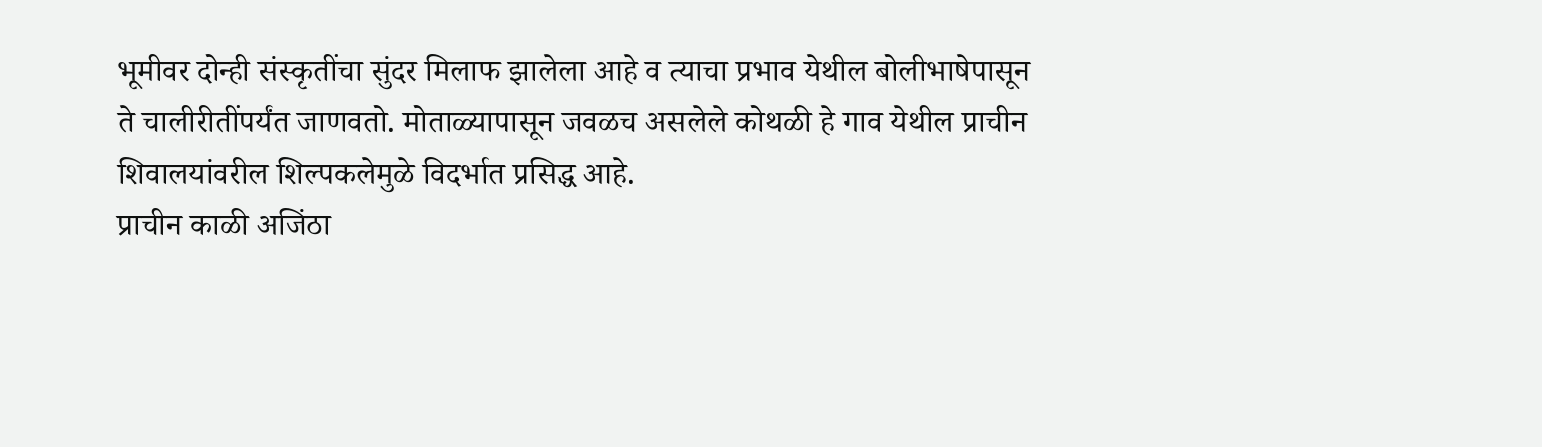भूमीवर दोन्ही संस्कृतींचा सुंदर मिलाफ झालेला आहे व त्याचा प्रभाव येथील बोलीभाषेपासून ते चालीरीतींपर्यंत जाणवतो. मोताळ्यापासून जवळच असलेले कोथळी हे गाव येथील प्राचीन शिवालयांवरील शिल्पकलेमुळे विदर्भात प्रसिद्ध आहे.
प्राचीन काळी अजिंठा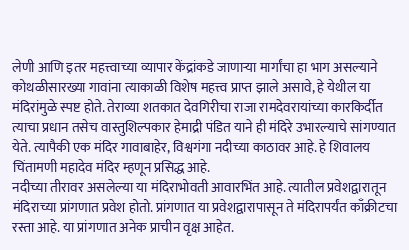लेणी आणि इतर महत्त्वाच्या व्यापार केंद्रांकडे जाणाऱ्या मार्गांचा हा भाग असल्याने कोथळीसारख्या गावांना त्याकाळी विशेष महत्त्व प्राप्त झाले असावे, हे येथील या मंदिरांमुळे स्पष्ट होते. तेराव्या शतकात देवगिरीचा राजा रामदेवरायांच्या कारकिर्दीत त्याचा प्रधान तसेच वास्तुशिल्पकार हेमाद्री पंडित याने ही मंदिरे उभारल्याचे सांगण्यात येते. त्यापैकी एक मंदिर गावाबाहेर, विश्वगंगा नदीच्या काठावर आहे. हे शिवालय चिंतामणी महादेव मंदिर म्हणून प्रसिद्ध आहे.
नदीच्या तीरावर असलेल्या या मंदिराभोवती आवारभिंत आहे. त्यातील प्रवेशद्वारातून मंदिराच्या प्रांगणात प्रवेश होतो. प्रांगणात या प्रवेशद्वारापासून ते मंदिरापर्यंत काँक्रीटचा रस्ता आहे. या प्रांगणात अनेक प्राचीन वृक्ष आहेत.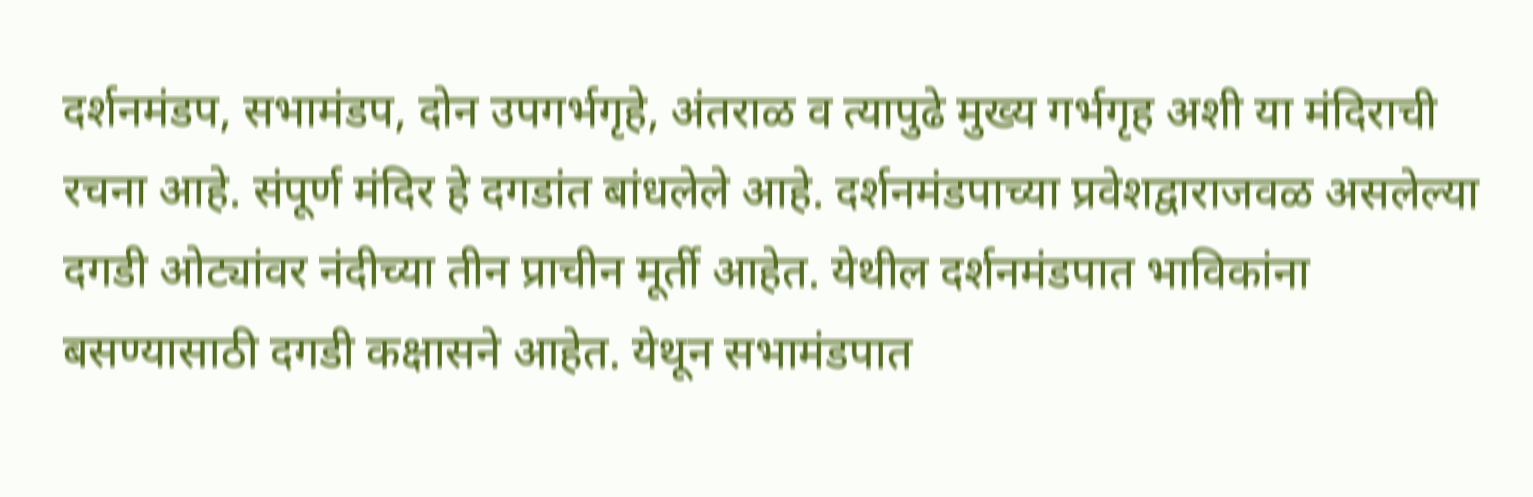दर्शनमंडप, सभामंडप, दोन उपगर्भगृहे, अंतराळ व त्यापुढे मुख्य गर्भगृह अशी या मंदिराची रचना आहे. संपूर्ण मंदिर हे दगडांत बांधलेले आहे. दर्शनमंडपाच्या प्रवेशद्वाराजवळ असलेल्या दगडी ओट्यांवर नंदीच्या तीन प्राचीन मूर्ती आहेत. येथील दर्शनमंडपात भाविकांना बसण्यासाठी दगडी कक्षासने आहेत. येथून सभामंडपात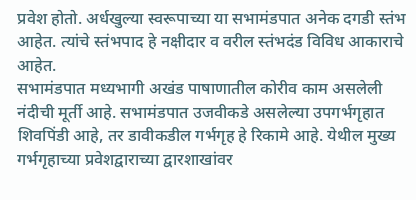प्रवेश होतो. अर्धखुल्या स्वरूपाच्या या सभामंडपात अनेक दगडी स्तंभ आहेत. त्यांचे स्तंभपाद हे नक्षीदार व वरील स्तंभदंड विविध आकाराचे आहेत.
सभामंडपात मध्यभागी अखंड पाषाणातील कोरीव काम असलेली नंदीची मूर्ती आहे. सभामंडपात उजवीकडे असलेल्या उपगर्भगृहात शिवपिंडी आहे, तर डावीकडील गर्भगृह हे रिकामे आहे. येथील मुख्य गर्भगृहाच्या प्रवेशद्वाराच्या द्वारशाखांवर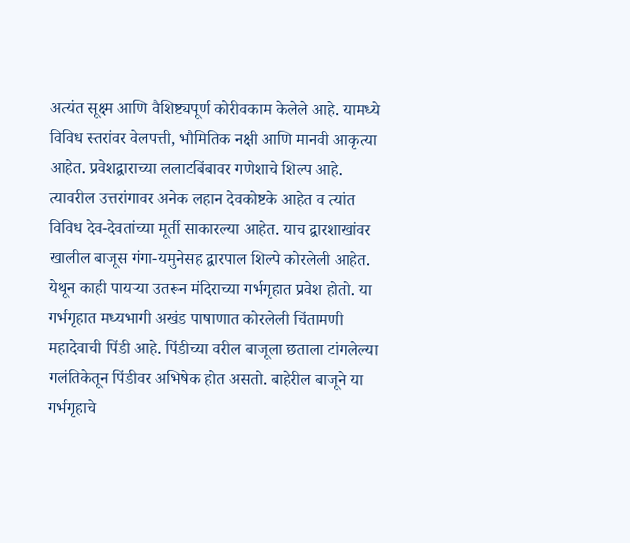अत्यंत सूक्ष्म आणि वैशिष्ट्यपूर्ण कोरीवकाम केलेले आहे. यामध्ये विविध स्तरांवर वेलपत्ती, भौमितिक नक्षी आणि मानवी आकृत्या आहेत. प्रवेशद्वाराच्या ललाटबिंबावर गणेशाचे शिल्प आहे. त्यावरील उत्तरांगावर अनेक लहान देवकोष्टके आहेत व त्यांत विविध देव-देवतांच्या मूर्ती साकारल्या आहेत. याच द्वारशाखांवर खालील बाजूस गंगा-यमुनेसह द्वारपाल शिल्पे कोरलेली आहेत. येथून काही पायऱ्या उतरून मंदिराच्या गर्भगृहात प्रवेश होतो. या गर्भगृहात मध्यभागी अखंड पाषाणात कोरलेली चिंतामणी महादेवाची पिंडी आहे. पिंडीच्या वरील बाजूला छताला टांगलेल्या गलंतिकेतून पिंडीवर अभिषेक होत असतो. बाहेरील बाजूने या गर्भगृहाचे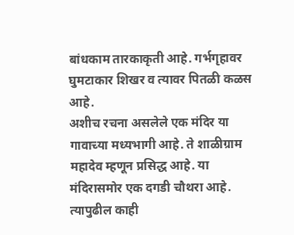बांधकाम तारकाकृती आहे. गर्भगृहावर घुमटाकार शिखर व त्यावर पितळी कळस आहे.
अशीच रचना असलेले एक मंदिर या गावाच्या मध्यभागी आहे. ते शाळीग्राम महादेव म्हणून प्रसिद्ध आहे. या मंदिरासमोर एक दगडी चौथरा आहे.
त्यापुढील काही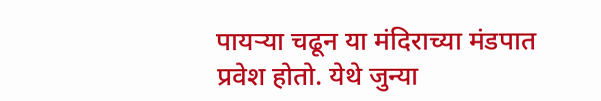पायऱ्या चढून या मंदिराच्या मंडपात प्रवेश होतो. येथे जुन्या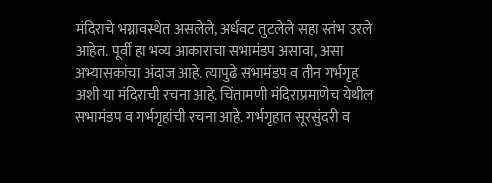मंदिराचे भग्नावस्थेत असलेले, अर्धवट तुटलेले सहा स्तंभ उरले आहेत. पूर्वी हा भव्य आकाराचा सभामंडप असावा, असा अभ्यासकांचा अंदाज आहे. त्यापुढे सभामंडप व तीन गर्भगृह अशी या मंदिराची रचना आहे. चिंतामणी मंदिराप्रमाणेच येथील सभामंडप व गर्भगृहांची रचना आहे. गर्भगृहात सूरसुंदरी व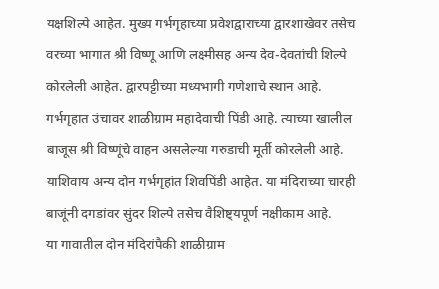यक्षशिल्पे आहेत. मुख्य गर्भगृहाच्या प्रवेशद्वाराच्या द्वारशाखेवर तसेच वरच्या भागात श्री विष्णू आणि लक्ष्मीसह अन्य देव-देवतांची शिल्पे कोरलेली आहेत. द्वारपट्टीच्या मध्यभागी गणेशाचे स्थान आहे. गर्भगृहात उंचावर शाळीग्राम महादेवाची पिंडी आहे. त्याच्या खालील बाजूस श्री विष्णूंचे वाहन असलेल्या गरुडाची मूर्ती कोरलेली आहे. याशिवाय अन्य दोन गर्भगृहांत शिवपिंडी आहेत. या मंदिराच्या चारही बाजूंनी दगडांवर सुंदर शिल्पे तसेच वैशिष्ट्यपूर्ण नक्षीकाम आहे.
या गावातील दोन मंदिरांपैकी शाळीग्राम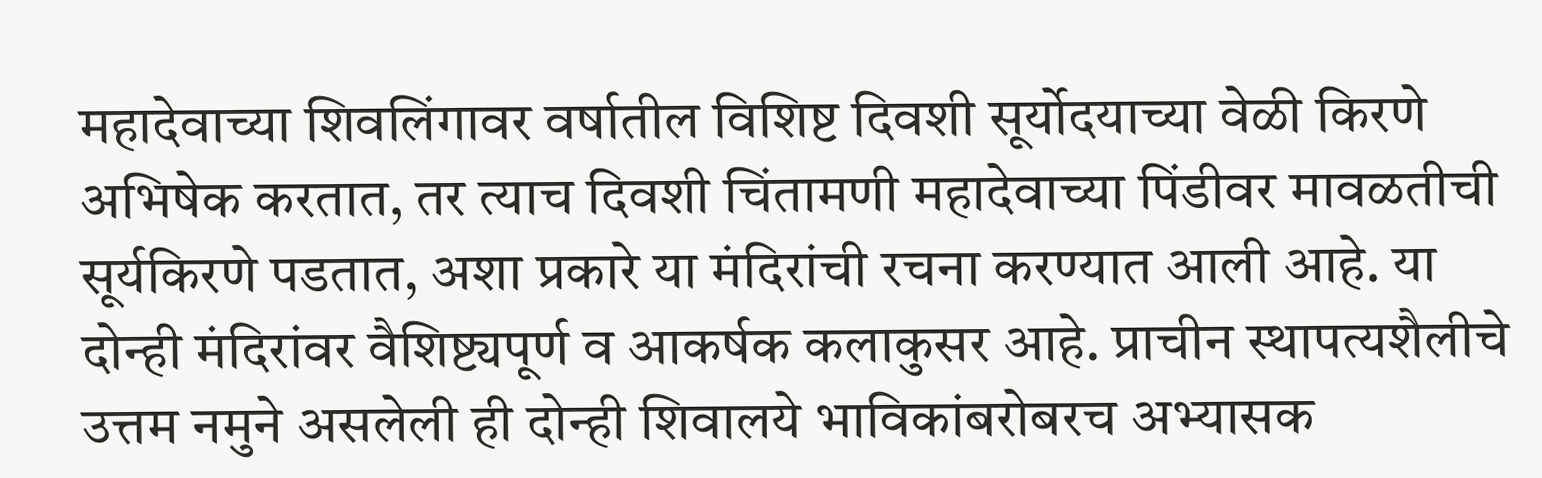महादेवाच्या शिवलिंगावर वर्षातील विशिष्ट दिवशी सूर्योदयाच्या वेळी किरणे अभिषेक करतात, तर त्याच दिवशी चिंतामणी महादेवाच्या पिंडीवर मावळतीची सूर्यकिरणे पडतात, अशा प्रकारे या मंदिरांची रचना करण्यात आली आहे. या दोन्ही मंदिरांवर वैशिष्ट्यपूर्ण व आकर्षक कलाकुसर आहे. प्राचीन स्थापत्यशैलीचे उत्तम नमुने असलेली ही दोन्ही शिवालये भाविकांबरोबरच अभ्यासक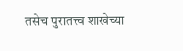तसेच पुरातत्त्व शाखेच्या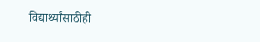विद्यार्थ्यांसाठीही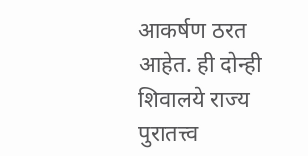आकर्षण ठरत आहेत. ही दोन्ही शिवालये राज्य पुरातत्त्व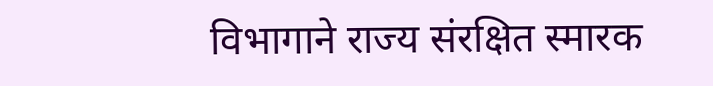विभागाने राज्य संरक्षित स्मारक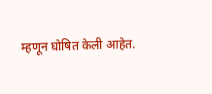म्हणून घोषित केली आहेत.